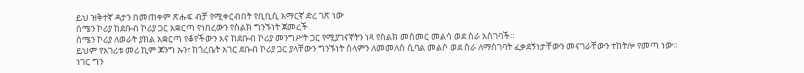ይህ ዝቅተኛ ዳታን በመጠቀም ጽሑፍ ብቻ የሚቀርብበት የቢቢሲ አማርኛ ድረ ገጽ ነው
ሰሜን ኮሪያ ከደቡብ ኮሪያ ጋር አቋርጣ የነበረውን የስልክ ግንኙነት ጀመረች
ሰሜን ኮሪያ ለወራት ያክል አቋርጣ የቆየችውን እና ከደቡብ ኮሪያ መንግሥት ጋር የሚያገናኛትን ነጻ የስልክ መስመር መልሳ ወደ ስራ አስገባች።
ይህም የአገሪቱ መሪ ኪም ጆንግ ኡን፣ ከጎረቤት አገር ደቡብ ኮሪያ ጋር ያላቸውን ግንኙነት ሰላምን ለመመለስ ሲባል መልሶ ወደ ስራ ለማስገባት ፈቃደኝነታቸውን መናገራቸውን ተከትሎ የመጣ ነው።
ነገር ግን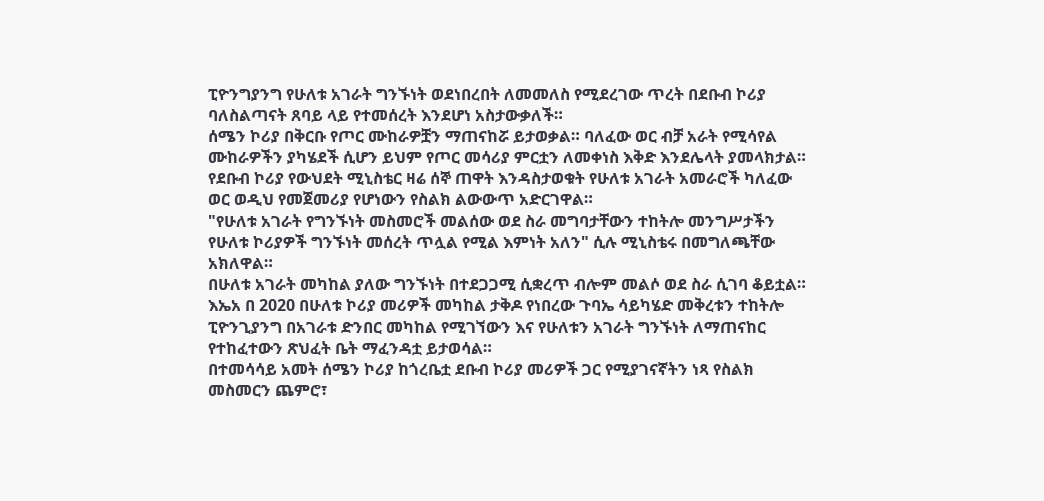ፒዮንግያንግ የሁለቱ አገራት ግንኙነት ወደነበረበት ለመመለስ የሚደረገው ጥረት በደቡብ ኮሪያ ባለስልጣናት ጸባይ ላይ የተመሰረት እንደሆነ አስታውቃለች።
ሰሜን ኮሪያ በቅርቡ የጦር ሙከራዎቿን ማጠናከሯ ይታወቃል። ባለፈው ወር ብቻ አራት የሚሳየል ሙከራዎችን ያካሄደች ሲሆን ይህም የጦር መሳሪያ ምርቷን ለመቀነስ እቅድ እንደሌላት ያመላክታል።
የደቡብ ኮሪያ የውህደት ሚኒስቴር ዛሬ ሰኞ ጠዋት እንዳስታወቁት የሁለቱ አገራት አመራሮች ካለፈው ወር ወዲህ የመጀመሪያ የሆነውን የስልክ ልውውጥ አድርገዋል።
"የሁለቱ አገራት የግንኙነት መስመሮች መልሰው ወደ ስራ መግባታቸውን ተከትሎ መንግሥታችን የሁለቱ ኮሪያዎች ግንኙነት መሰረት ጥሏል የሚል እምነት አለን" ሲሉ ሚኒስቴሩ በመግለጫቸው አክለዋል።
በሁለቱ አገራት መካከል ያለው ግንኙነት በተደጋጋሚ ሲቋረጥ ብሎም መልሶ ወደ ስራ ሲገባ ቆይቷል።
እኤአ በ 2020 በሁለቱ ኮሪያ መሪዎች መካከል ታቅዶ የነበረው ጉባኤ ሳይካሄድ መቅረቱን ተከትሎ ፒዮንጊያንግ በአገራቱ ድንበር መካከል የሚገኘውን እና የሁለቱን አገራት ግንኙነት ለማጠናከር የተከፈተውን ጽህፈት ቤት ማፈንዳቷ ይታወሳል።
በተመሳሳይ አመት ሰሜን ኮሪያ ከጎረቤቷ ደቡብ ኮሪያ መሪዎች ጋር የሚያገናኛትን ነጻ የስልክ መስመርን ጨምሮ፣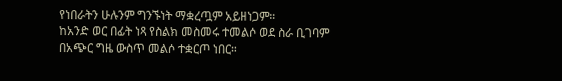የነበራትን ሁሉንም ግንኙነት ማቋረጧም አይዘነጋም።
ከአንድ ወር በፊት ነጻ የስልክ መስመሩ ተመልሶ ወደ ስራ ቢገባም በአጭር ግዜ ውስጥ መልሶ ተቋርጦ ነበር።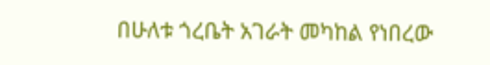በሁለቱ ጎረቤት አገራት መካከል የነበረው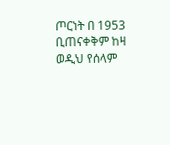ጦርነት በ 1953 ቢጠናቀቅም ከዛ ወዲህ የሰላም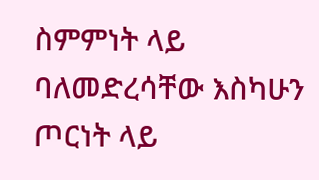ስምምነት ላይ ባለመድረሳቸው እስካሁን ጦርነት ላይ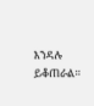እንዳሉ ይቆጠራል።